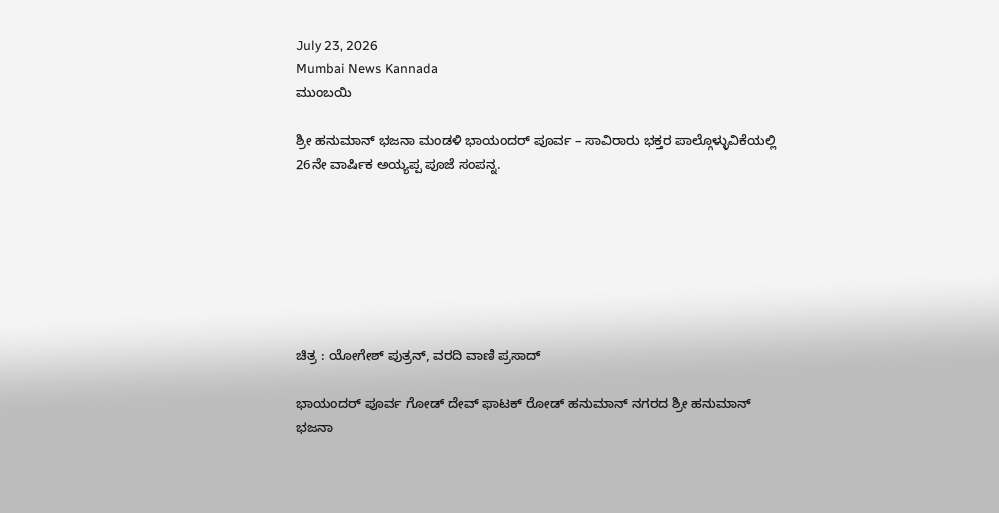July 23, 2026
Mumbai News Kannada
ಮುಂಬಯಿ

ಶ್ರೀ ಹನುಮಾನ್ ಭಜನಾ ಮಂಡಳಿ ಭಾಯಂದರ್ ಪೂರ್ವ – ಸಾವಿರಾರು ಭಕ್ತರ ಪಾಲ್ಗೊಳ್ಳುವಿಕೆಯಲ್ಲಿ 26ನೇ ವಾರ್ಷಿಕ ಅಯ್ಯಪ್ಪ ಪೂಜೆ ಸಂಪನ್ನ.







ಚಿತ್ರ : ಯೋಗೇಶ್ ಪುತ್ರನ್, ವರದಿ ವಾಣಿ ಪ್ರಸಾದ್

ಭಾಯಂದರ್ ಪೂರ್ವ ಗೋಡ್ ದೇವ್ ಫಾಟಕ್ ರೋಡ್ ಹನುಮಾನ್ ನಗರದ ಶ್ರೀ ಹನುಮಾನ್ ಭಜನಾ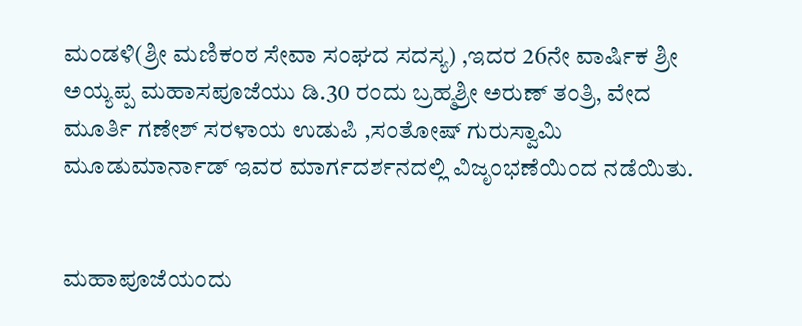ಮಂಡಳಿ(ಶ್ರೀ ಮಣಿಕಂಠ ಸೇವಾ ಸಂಘದ ಸದಸ್ಯ) ,ಇದರ 26ನೇ ವಾರ್ಷಿಕ ಶ್ರೀ ಅಯ್ಯಪ್ಪ ಮಹಾಸಪೂಜೆಯು ಡಿ.30 ರಂದು ಬ್ರಹ್ಮಶ್ರೀ ಅರುಣ್ ತಂತ್ರಿ, ವೇದ ಮೂರ್ತಿ ಗಣೇಶ್ ಸರಳಾಯ ಉಡುಪಿ ,ಸಂತೋಷ್ ಗುರುಸ್ವಾಮಿ ಮೂಡುಮಾರ್ನಾಡ್ ಇವರ ಮಾರ್ಗದರ್ಶನದಲ್ಲಿ ವಿಜೃಂಭಣೆಯಿಂದ ನಡೆಯಿತು.


ಮಹಾಪೂಜೆಯಂದು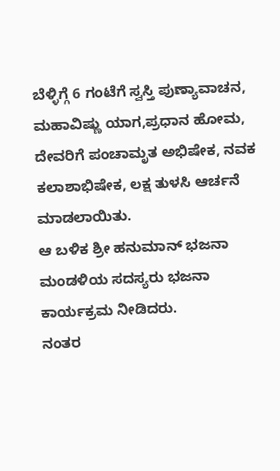ಬೆಳ್ಳಿಗ್ಗೆ 6 ಗಂಟೆಗೆ ಸ್ವಸ್ತಿ ಪುಣ್ಯಾವಾಚನ, ಮಹಾವಿಷ್ಣು ಯಾಗ,ಪ್ರಧಾನ ಹೋಮ, ದೇವರಿಗೆ ಪಂಚಾಮೃತ ಅಭಿಷೇಕ, ನವಕ ಕಲಾಶಾಭಿಷೇಕ, ಲಕ್ಷ ತುಳಸಿ ಆರ್ಚನೆ ಮಾಡಲಾಯಿತು.
ಆ ಬಳಿಕ ಶ್ರೀ ಹನುಮಾನ್ ಭಜನಾ ಮಂಡಳಿಯ ಸದಸ್ಯರು ಭಜನಾ ಕಾರ್ಯಕ್ರಮ ನೀಡಿದರು.
ನಂತರ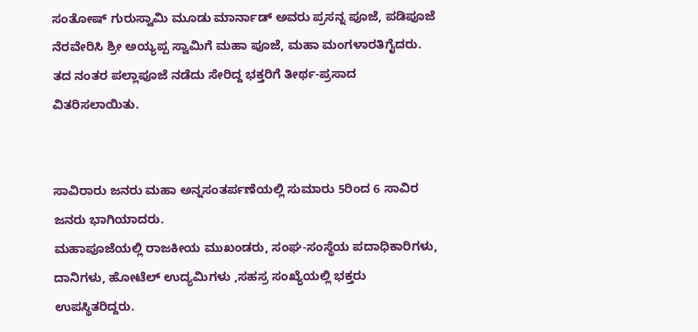ಸಂತೋಷ್ ಗುರುಸ್ವಾಮಿ ಮೂಡು ಮಾರ್ನಾಡ್ ಅವರು ಪ್ರಸನ್ನ ಪೂಜೆ, ಪಡಿಪೂಜೆ ನೆರವೇರಿಸಿ ಶ್ರೀ ಅಯ್ಯಪ್ಪ ಸ್ವಾಮಿಗೆ ಮಹಾ ಪೂಜೆ, ಮಹಾ ಮಂಗಳಾರತಿಗೈದರು.
ತದ ನಂತರ ಪಲ್ಲಾಪೂಜೆ ನಡೆದು ಸೇರಿದ್ದ ಭಕ್ತರಿಗೆ ತೀರ್ಥ-ಪ್ರಸಾದ ವಿತರಿಸಲಾಯಿತು.


ಸಾವಿರಾರು ಜನರು ಮಹಾ ಅನ್ನಸಂತರ್ಪಣೆಯಲ್ಲಿ ಸುಮಾರು 5ರಿಂದ 6 ಸಾವಿರ ಜನರು ಭಾಗಿಯಾದರು.
ಮಹಾಪೂಜೆಯಲ್ಲಿ ರಾಜಕೀಯ ಮುಖಂಡರು, ಸಂಘ-ಸಂಸ್ಥೆಯ ಪದಾಧಿಕಾರಿಗಳು, ದಾನಿಗಳು, ಹೋಟೆಲ್ ಉದ್ಯಮಿಗಳು ,ಸಹಸ್ರ ಸಂಖ್ಯೆಯಲ್ಲಿ ಭಕ್ತರು ಉಪಸ್ಥಿತರಿದ್ದರು.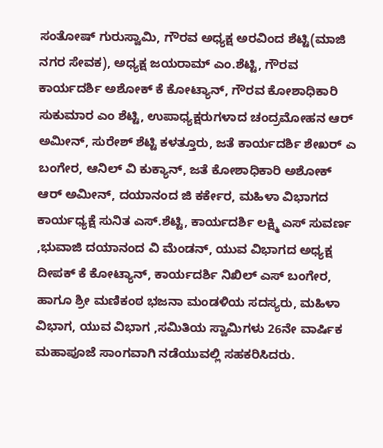ಸಂತೋಷ್ ಗುರುಸ್ವಾಮಿ, ಗೌರವ ಅಧ್ಯಕ್ಷ ಅರವಿಂದ ಶೆಟ್ಟಿ(ಮಾಜಿ ನಗರ ಸೇವಕ), ಅಧ್ಯಕ್ಷ ಜಯರಾಮ್ ಎಂ.ಶೆಟ್ಟಿ, ಗೌರವ ಕಾರ್ಯದರ್ಶಿ ಅಶೋಕ್ ಕೆ ಕೋಟ್ಯಾನ್, ಗೌರವ ಕೋಶಾಧಿಕಾರಿ ಸುಕುಮಾರ ಎಂ ಶೆಟ್ಟಿ, ಉಪಾಧ್ಯಕ್ಷರುಗಳಾದ ಚಂದ್ರಮೋಹನ ಆರ್ ಅಮೀನ್, ಸುರೇಶ್ ಶೆಟ್ಟಿ ಕಳತ್ತೂರು, ಜತೆ ಕಾರ್ಯದರ್ಶಿ ಶೇಖರ್ ಎ ಬಂಗೇರ, ಆನಿಲ್ ವಿ ಕುಕ್ಯಾನ್, ಜತೆ ಕೋಶಾಧಿಕಾರಿ ಅಶೋಕ್ ಆರ್ ಅಮೀನ್, ದಯಾನಂದ ಜಿ ಕರ್ಕೇರ, ಮಹಿಳಾ ವಿಭಾಗದ ಕಾರ್ಯಧ್ಯಕ್ಷೆ ಸುನಿತ ಎಸ್.ಶೆಟ್ಟಿ, ಕಾರ್ಯದರ್ಶಿ ಲಕ್ಷ್ಮಿ ಎಸ್ ಸುವರ್ಣ ,ಭುವಾಜಿ ದಯಾನಂದ ವಿ ಮೆಂಡನ್, ಯುವ ವಿಭಾಗದ ಅಧ್ಯಕ್ಷ ದೀಪಕ್ ಕೆ ಕೋಟ್ಯಾನ್, ಕಾರ್ಯದರ್ಶಿ ನಿಖಿಲ್ ಎಸ್ ಬಂಗೇರ, ಹಾಗೂ ಶ್ರೀ ಮಣಿಕಂಠ ಭಜನಾ ಮಂಡಳಿಯ ಸದಸ್ಯರು, ಮಹಿಳಾ ವಿಭಾಗ, ಯುವ ವಿಭಾಗ ,ಸಮಿತಿಯ ಸ್ವಾಮಿಗಳು 26ನೇ ವಾರ್ಷಿಕ ಮಹಾಪೂಜೆ ಸಾಂಗವಾಗಿ ನಡೆಯುವಲ್ಲಿ ಸಹಕರಿಸಿದರು.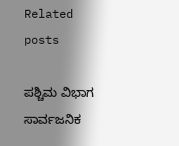Related posts

ಪಶ್ಚಿಮ ವಿಭಾಗ ಸಾರ್ವಜನಿಕ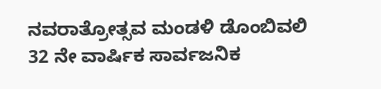ನವರಾತ್ರೋತ್ಸವ ಮಂಡಳಿ ಡೊಂಬಿವಲಿ 32 ನೇ ವಾರ್ಷಿಕ ಸಾರ್ವಜನಿಕ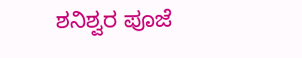ಶನಿಶ್ವರ ಪೂಜೆ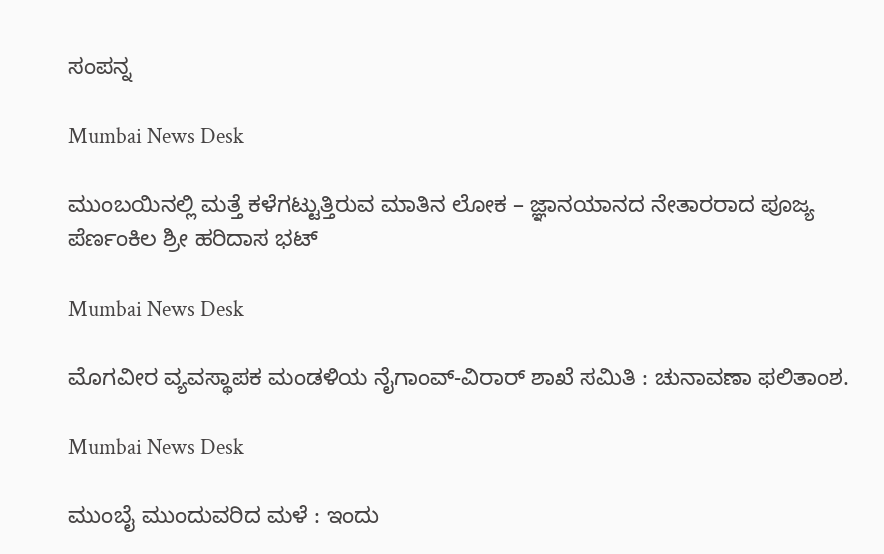ಸಂಪನ್ನ

Mumbai News Desk

ಮುಂಬಯಿನಲ್ಲಿ ಮತ್ತೆ ಕಳೆಗಟ್ಟುತ್ತಿರುವ ಮಾತಿನ ಲೋಕ – ಜ್ಞಾನಯಾನದ ನೇತಾರರಾದ ಪೂಜ್ಯ ಪೆರ್ಣಂಕಿಲ ಶ್ರೀ ಹರಿದಾಸ ಭಟ್

Mumbai News Desk

ಮೊಗವೀರ ವ್ಯವಸ್ಥಾಪಕ ಮಂಡಳಿಯ ನೈಗಾಂವ್-ವಿರಾರ್ ಶಾಖೆ ಸಮಿತಿ : ಚುನಾವಣಾ ಫಲಿತಾಂಶ.

Mumbai News Desk

ಮುಂಬೈ ಮುಂದುವರಿದ ಮಳೆ : ಇಂದು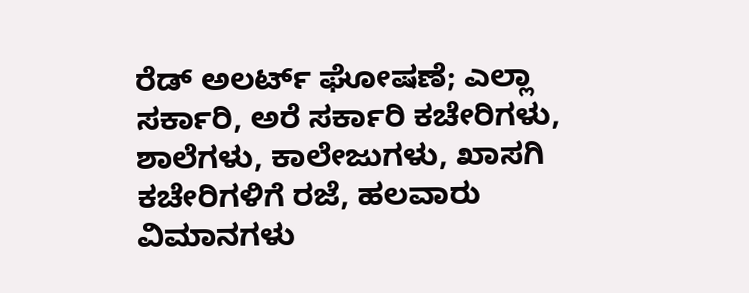ರೆಡ್ ಅಲರ್ಟ್ ಘೋಷಣೆ; ಎಲ್ಲಾ ಸರ್ಕಾರಿ, ಅರೆ ಸರ್ಕಾರಿ ಕಚೇರಿಗಳು, ಶಾಲೆಗಳು, ಕಾಲೇಜುಗಳು, ಖಾಸಗಿ ಕಚೇರಿಗಳಿಗೆ ರಜೆ, ಹಲವಾರು ವಿಮಾನಗಳು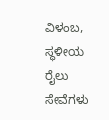ವಿಳಂಬ, ಸ್ಥಳೀಯ ರೈಲು ಸೇವೆಗಳು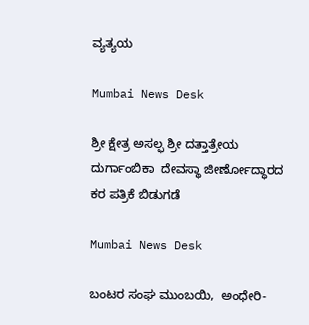ವ್ಯತ್ಯಯ

Mumbai News Desk

ಶ್ರೀ ಕ್ಷೇತ್ರ ಅಸಲ್ಫ ಶ್ರೀ ದತ್ತಾತ್ರೇಯ ದುರ್ಗಾಂಬಿಕಾ  ದೇವಸ್ಥಾ ಜೀರ್ಣೋದ್ಧಾರದ ಕರ ಪತ್ರಿಕೆ ಬಿಡುಗಡೆ

Mumbai News Desk

ಬಂಟರ ಸಂಘ ಮುಂಬಯಿ,  ಅಂಧೇರಿ-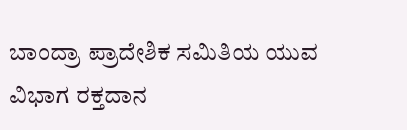ಬಾಂದ್ರಾ ಪ್ರಾದೇಶಿಕ ಸಮಿತಿಯ ಯುವ ವಿಭಾಗ ರಕ್ತದಾನ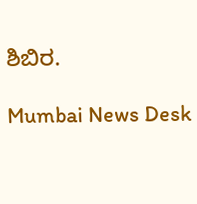ಶಿಬಿರ.

Mumbai News Desk